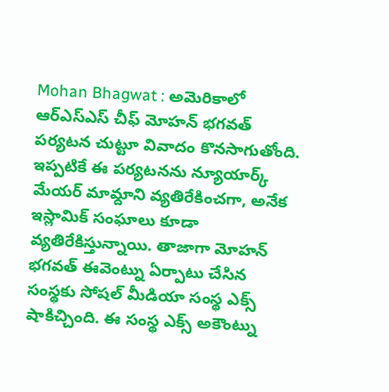Mohan Bhagwat : అమెరికాలో ఆర్ఎస్ఎస్ చీఫ్ మోహన్ భగవత్ పర్యటన చుట్టూ వివాదం కొనసాగుతోంది. ఇప్పటికే ఈ పర్యటనను న్యూయార్క్ మేయర్ మామ్దాని వ్యతిరేకించగా, అనేక ఇస్లామిక్ సంఘాలు కూడా వ్యతిరేకిస్తున్నాయి. తాజాగా మోహన్ భగవత్ ఈవెంట్ను ఏర్పాటు చేసిన సంస్థకు సోషల్ మీడియా సంస్థ ఎక్స్ షాకిచ్చింది. ఈ సంస్థ ఎక్స్ అకౌంట్ను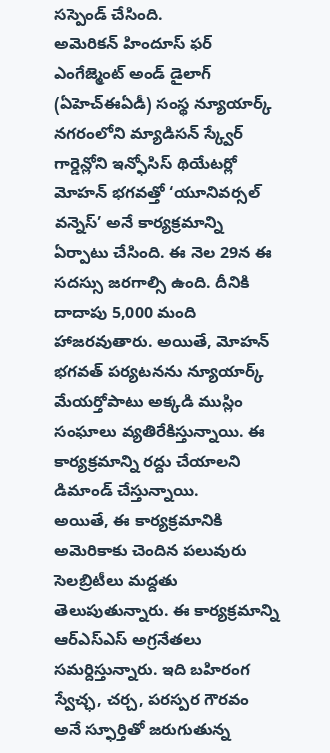సస్పెండ్ చేసింది.
అమెరికన్ హిందూస్ ఫర్ ఎంగేజ్మెంట్ అండ్ డైలాగ్ (ఏహెచ్ఈఏడీ) సంస్థ న్యూయార్క్ నగరంలోని మ్యాడిసన్ స్క్వేర్ గార్డెన్లోని ఇన్ఫోసిస్ థియేటర్లో మోహన్ భగవత్తో ‘యూనివర్సల్ వన్నెస్’ అనే కార్యక్రమాన్ని ఏర్పాటు చేసింది. ఈ నెల 29న ఈ సదస్సు జరగాల్సి ఉంది. దీనికి దాదాపు 5,000 మంది హాజరవుతారు. అయితే, మోహన్ భగవత్ పర్యటనను న్యూయార్క్ మేయర్తోపాటు అక్కడి ముస్లిం సంఘాలు వ్యతిరేకిస్తున్నాయి. ఈ కార్యక్రమాన్ని రద్దు చేయాలని డిమాండ్ చేస్తున్నాయి.
అయితే, ఈ కార్యక్రమానికి అమెరికాకు చెందిన పలువురు సెలబ్రిటీలు మద్దతు తెలుపుతున్నారు. ఈ కార్యక్రమాన్ని ఆర్ఎస్ఎస్ అగ్రనేతలు సమర్దిస్తున్నారు. ఇది బహిరంగ స్వేచ్ఛ, చర్చ, పరస్పర గౌరవం అనే స్ఫూర్తితో జరుగుతున్న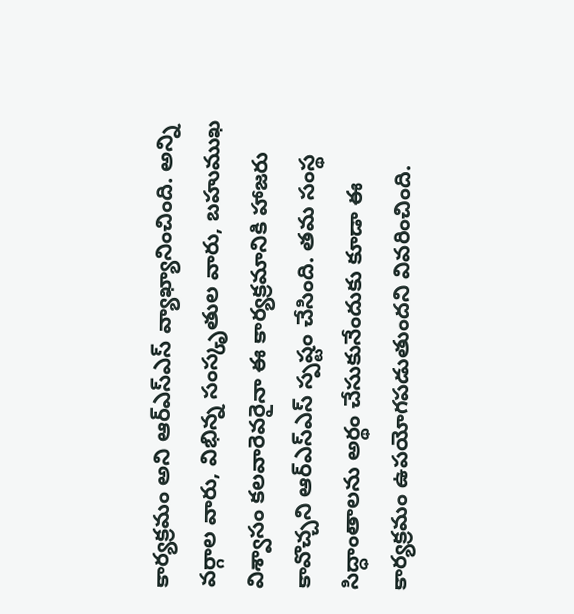కార్యక్రమం అని ఆర్ఎస్ఎస్ వ్యాఖ్యానించింది. అన్ని వర్గాల వారు, విభిన్న సంస్కృతుల వారు, బహుముఖ విశ్వాసం కలవారెవరైనా ఈ కార్యక్రమానికి హాజరు కావొచ్చని ఆర్ఎస్ఎస్ స్పష్టం చేసింది. తమ సంస్థ సిద్ధాంతాలను అర్థం చేసుకునేందుకు కూడా ఈ కార్యక్రమం ఉపయోగపడుతుందని వివరించింది.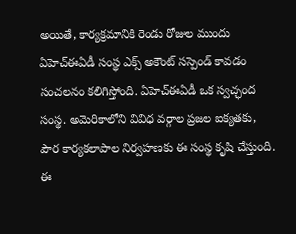అయితే, కార్యక్రమానికి రెండు రోజుల ముందు ఏహెచ్ఈఏడీ సంస్థ ఎక్స్ అకౌంట్ సస్పెండ్ కావడం సంచలనం కలిగిస్తోంది. ఏహెచ్ఈఏడీ ఒక స్వచ్ఛంద సంస్థ. అమెరికాలోని వివిధ వర్గాల ప్రజల ఐక్యతకు, పౌర కార్యకలాపాల నిర్వహణకు ఈ సంస్థ కృషి చేస్తుంది. ఈ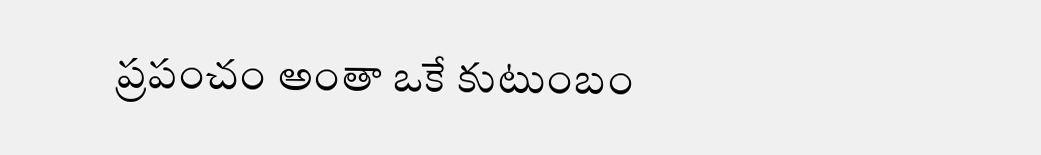ప్రపంచం అంతా ఒకే కుటుంబం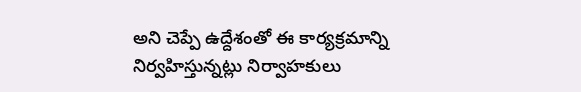అని చెప్పే ఉద్దేశంతో ఈ కార్యక్రమాన్ని నిర్వహిస్తున్నట్లు నిర్వాహకులు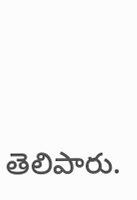తెలిపారు.